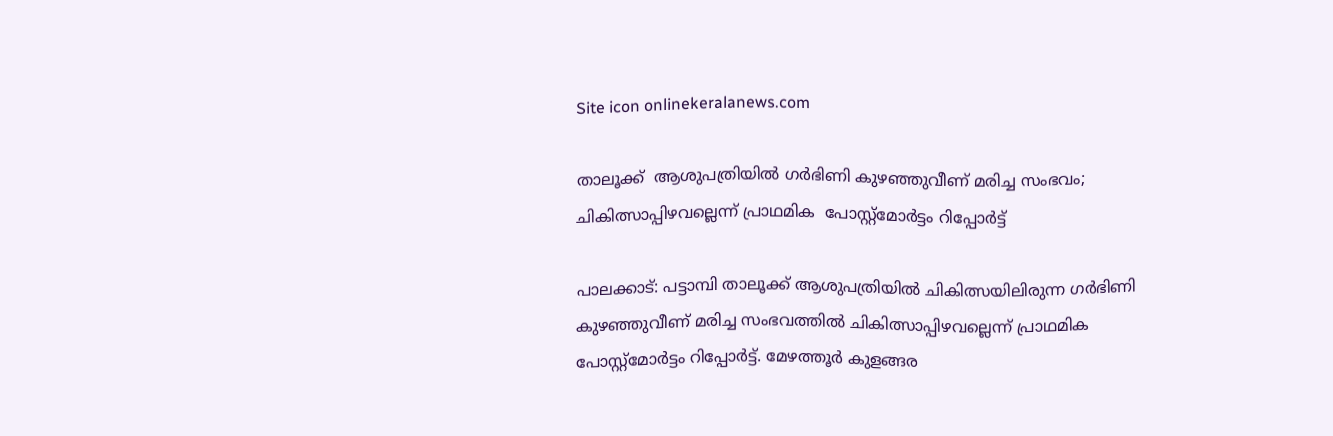Site icon onlinekeralanews.com

താലൂക്ക്  ആശുപത്രിയിൽ ഗർഭിണി കുഴഞ്ഞുവീണ് മരിച്ച സംഭവം; ചികിത്സാപ്പിഴവല്ലെന്ന് പ്രാഥമിക  പോസ്റ്റ്‌മോർട്ടം റിപ്പോർട്ട്

പാലക്കാട്: പട്ടാമ്പി താലൂക്ക് ആശുപത്രിയിൽ ചികിത്സയിലിരുന്ന ഗർഭിണി കുഴഞ്ഞുവീണ് മരിച്ച സംഭവത്തിൽ ചികിത്സാപ്പിഴവല്ലെന്ന് പ്രാഥമിക പോസ്റ്റ്‌മോർട്ടം റിപ്പോർട്ട്. മേഴത്തൂർ കുളങ്ങര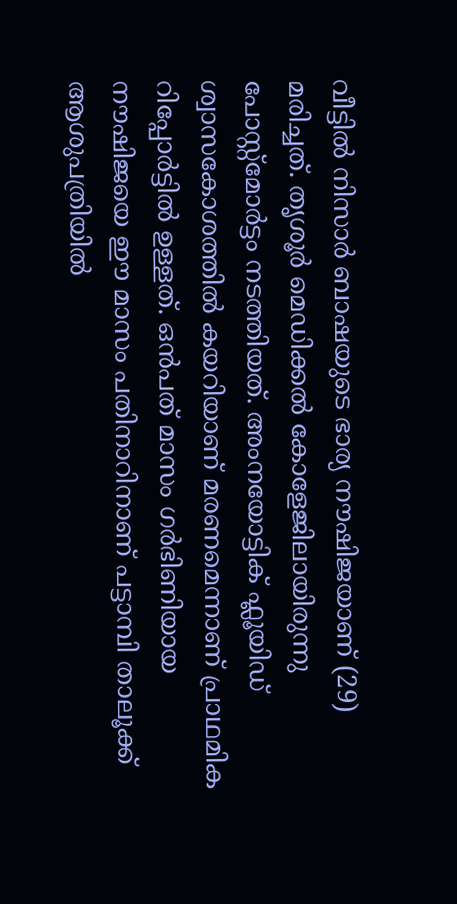വീട്ടിൽ നിസാർ ബാഷയുടെ ഭാര്യ നൗഷിജയാണ് (29) മരിച്ചത്. തൃശൂർ മെഡിക്കൽ കോളേജിലായിരുന്നു പോസ്റ്റ്‌മോർട്ടം നടത്തിയത്. അംനയോട്ടിക് ഫ്ലൂയിഡ് ശ്വാസകോശത്തിൽ കയറിയാണ് മരണമെന്നാണ് പ്രാഥമിക റിപ്പോർട്ടിൽ ഉള്ളത്. ഒൻപത് മാസം ഗർഭിണിയായ നൗഷിജയെ ഈ മാസം പതിനാറിനാണ് പട്ടാമ്പി താലൂക്ക്‌ ആശുപത്രിയിൽ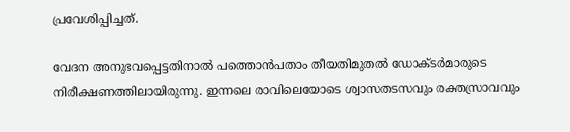പ്രവേശിപ്പിച്ചത്.

വേദന അനുഭവപ്പെട്ടതിനാൽ പത്തൊൻപതാം തീയതിമുതൽ ഡോക്‌ടർമാരുടെ നിരീക്ഷണത്തിലായിരുന്നു. ഇന്നലെ രാവിലെയോടെ ശ്വാസതടസവും രക്തസ്രാവവും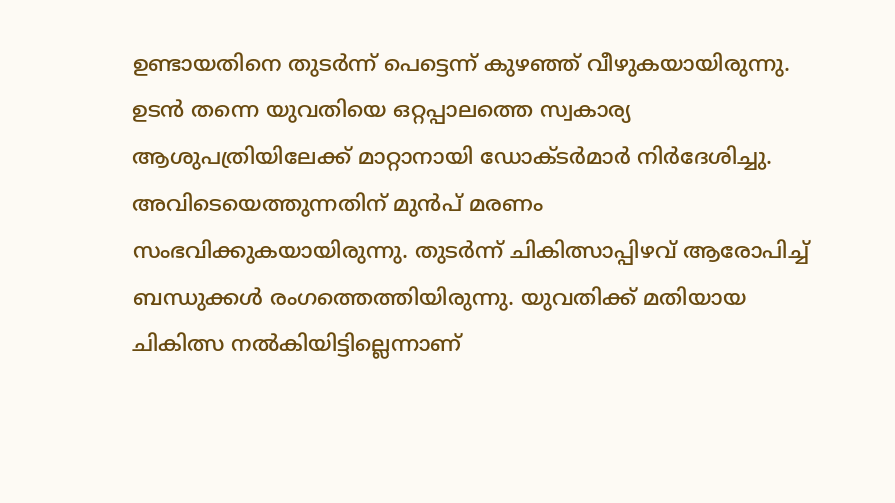ഉണ്ടായതിനെ തുടർന്ന് പെട്ടെന്ന് കുഴഞ്ഞ് വീഴുകയായിരുന്നു. ഉടൻ തന്നെ യുവതിയെ ഒറ്റപ്പാലത്തെ സ്വകാര്യ ആശുപത്രിയിലേക്ക് മാറ്റാനായി ഡോക്‌ടർമാർ നിർദേശിച്ചു. അവിടെയെത്തുന്നതിന് മുൻപ് മരണം സംഭവിക്കുകയായിരുന്നു. തുടർന്ന് ചികിത്സാപ്പിഴവ് ആരോപിച്ച് ബന്ധുക്കൾ രംഗത്തെത്തിയിരുന്നു. യുവതിക്ക് മതിയായ ചികിത്സ നൽകിയിട്ടില്ലെന്നാണ്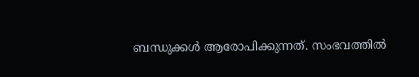ബന്ധുക്കൾ ആരോപിക്കുന്നത്. സംഭവത്തിൽ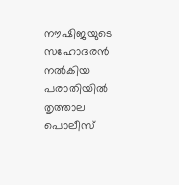നൗഷിജയുടെ സഹോദരൻ നൽകിയ പരാതിയിൽ തൃത്താല പൊലീസ്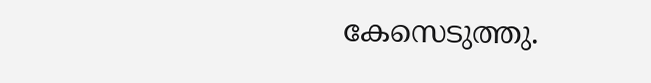കേസെടുത്തു.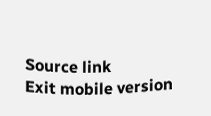Source link
Exit mobile version